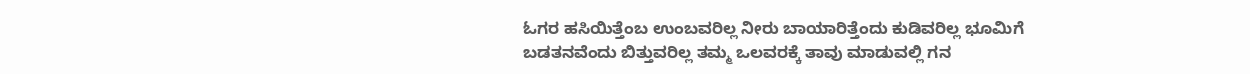ಓಗರ ಹಸಿಯಿತ್ತೆಂಬ ಉಂಬವರಿಲ್ಲ ನೀರು ಬಾಯಾರಿತ್ತೆಂದು ಕುಡಿವರಿಲ್ಲ ಭೂಮಿಗೆ ಬಡತನವೆಂದು ಬಿತ್ತುವರಿಲ್ಲ ತಮ್ಮ ಒಲವರಕ್ಕೆ ತಾವು ಮಾಡುವಲ್ಲಿ ಗನ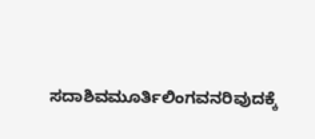ಸದಾಶಿವಮೂರ್ತಿಲಿಂಗವನರಿವುದಕ್ಕೆ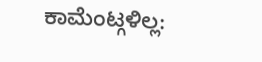ಕಾಮೆಂಟ್ಗಳಿಲ್ಲ: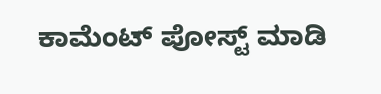ಕಾಮೆಂಟ್ ಪೋಸ್ಟ್ ಮಾಡಿ